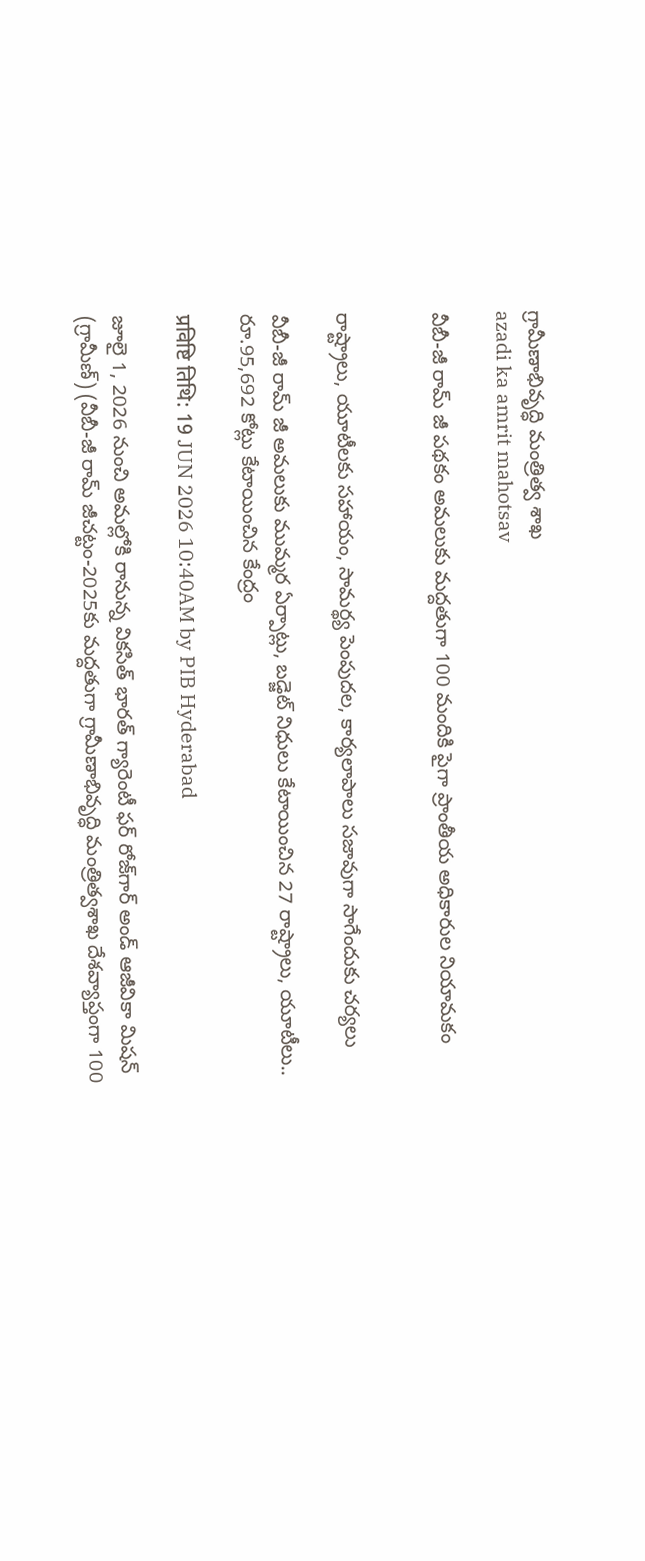గ్రామీణాభివృద్ధి మంత్రిత్వ శాఖ
azadi ka amrit mahotsav

వీబీ-జీ రామ్ జీ పథకం అమలుకు మద్దతుగా 100 మందికి పైగా ప్రాంతీయ అధికారుల నియామకం


రాష్ట్రాలు, యూటీలకు సహాయం, సామర్థ్య పెంపుదల, కార్యలాపాలు సజావుగా సాగేందుకు చర్యలు

వీబీ-జీ రామ్ జీ అమలుకు ముమ్మర ఏర్పాట్లు, బడ్జెట్ నిధులు కేటాయించిన 27 రాష్ట్రాలు, యూటీలు.. రూ.95,692 కోట్లు కేటాయించిన కేంద్రం

प्रविष्टि तिथि: 19 JUN 2026 10:40AM by PIB Hyderabad

జూలై 1, 2026 నుంచి అమల్లోకి రానున్న వికసిత్ భారత్ గ్యారెంటీ ఫర్ రోజ్‌గార్ అండ్ ఆజీవికా మిషన్ (గ్రామీణ్) (వీబీ-జీ రామ్ జీచట్టం-2025కు మద్దతుగా గ్రామీణాభివృద్ధి మంత్రిత్వశాఖ దేశవ్యాప్తంగా 100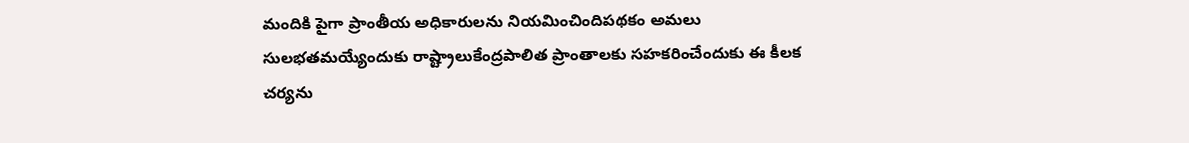మందికి పైగా ప్రాంతీయ అధికారులను నియమించిందిపథకం అమలు సులభతమయ్యేందుకు రాష్ట్రాలుకేంద్రపాలిత ప్రాంతాలకు సహకరించేందుకు ఈ కీలక చర్యను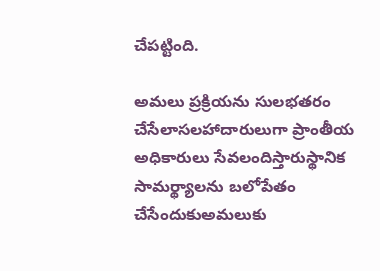చేపట్టింది.

అమలు ప్రక్రియను సులభతరం చేసేలాసలహాదారులుగా ప్రాంతీయ అధికారులు సేవలందిస్తారుస్థానిక సామర్థ్యాలను బలోపేతం చేసేందుకుఅమలుకు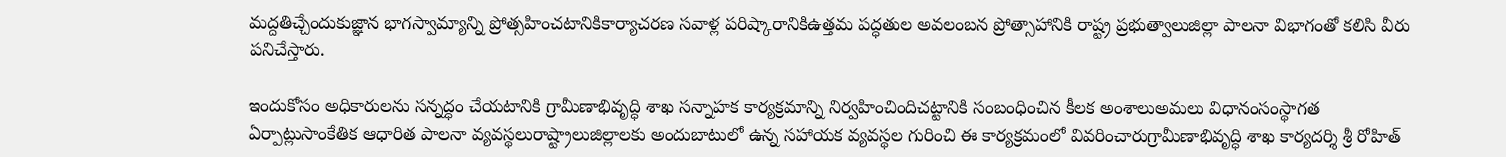మద్దతిచ్చేందుకుజ్ఞాన భాగస్వామ్యాన్ని ప్రోత్సహించటానికికార్యాచరణ సవాళ్ల పరిష్కారానికిఉత్తమ పద్ధతుల అవలంబన ప్రోత్సాహానికి రాష్ట్ర ప్రభుత్వాలుజిల్లా పాలనా విభాగంతో కలిసి వీరు పనిచేస్తారు.

ఇందుకోసం అధికారులను సన్నద్ధం చేయటానికి గ్రామీణాభివృద్ధి శాఖ సన్నాహక కార్యక్రమాన్ని నిర్వహించిందిచట్టానికి సంబంధించిన కీలక అంశాలుఅమలు విధానంసంస్థాగత ఏర్పాట్లుసాంకేతిక ఆధారిత పాలనా వ్యవస్థలురాష్ట్రాలుజిల్లాలకు అందుబాటులో ఉన్న సహాయక వ్యవస్థల గురించి ఈ కార్యక్రమంలో వివరించారుగ్రామీణాభివృద్ధి శాఖ కార్యదర్శి శ్రీ రోహిత్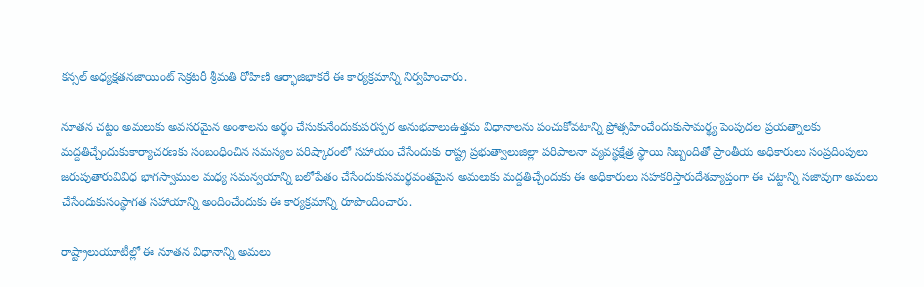కన్సల్ అధ్యక్షతనజాయింట్ సెక్రటరీ శ్రీమతి రోహిణి ఆర్భాజిభాకరే ఈ కార్యక్రమాన్ని నిర్వహించారు.

నూతన చట్టం అమలుకు అవసరమైన అంశాలను అర్థం చేసుకునేందుకుపరస్పర అనుభవాలుఉత్తమ విధానాలను పంచుకోవటాన్ని ప్రోత్సహించేందుకుసామర్థ్య పెంపుదల ప్రయత్నాలకు మద్దతిచ్చేందుకుకార్యాచరణకు సంబంధించిన సమస్యల పరిష్కారంలో సహాయం చేసేందుకు రాష్ట్ర ప్రభుత్వాలుజిల్లా పరిపాలనా వ్యవస్థక్షేత్ర స్థాయి సిబ్బందితో ప్రాంతీయ అధికారులు సంప్రదింపులు జరుపుతారువివిధ భాగస్వాముల మధ్య సమన్వయాన్ని బలోపేతం చేసేందుకుసమర్థవంతమైన అమలుకు మద్దతిచ్చేందుకు ఈ అధికారులు సహకరిస్తారుదేశవ్యాప్తంగా ఈ చట్టాన్ని సజావుగా అమలు చేసేందుకుసంస్థాగత సహాయాన్ని అందించేందుకు ఈ కార్యక్రమాన్ని రూపొందించారు.

రాష్ట్రాలుయూటీల్లో ఈ నూతన విధానాన్ని అమలు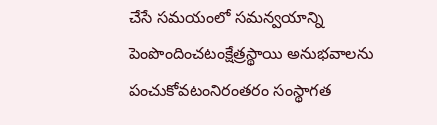చేసే సమయంలో సమన్వయాన్ని పెంపొందించటంక్షేత్రస్థాయి అనుభవాలను పంచుకోవటంనిరంతరం సంస్థాగత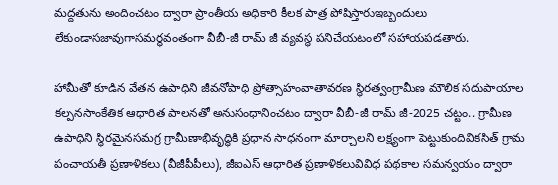మద్దతును అందించటం ద్వారా ప్రాంతీయ అధికారి కీలక పాత్ర పోషిస్తారుఇబ్బందులు లేకుండాసజావుగాసమర్థవంతంగా వీబీ-జీ రామ్ జీ వ్యవస్థ పనిచేయటంలో సహాయపడతారు.

హామీతో కూడిన వేతన ఉపాధిని జీవనోపాధి ప్రోత్సాహంవాతావరణ స్థిరత్వంగ్రామీణ మౌలిక సదుపాయాల కల్పనసాంకేతిక ఆధారిత పాలనతో అనుసంధానించటం ద్వారా వీబీ-జీ రామ్ జీ-2025 చట్టం.. గ్రామీణ ఉపాధిని స్థిరమైనసమగ్ర గ్రామీణాభివృద్ధికి ప్రధాన సాధనంగా మార్చాలని లక్ష్యంగా పెట్టుకుందివికసిత్ గ్రామ పంచాయతీ ప్రణాళికలు (వీజీపీపీలు), జీఐఎస్ ఆధారిత ప్రణాళికలువివిధ పథకాల సమన్వయం ద్వారా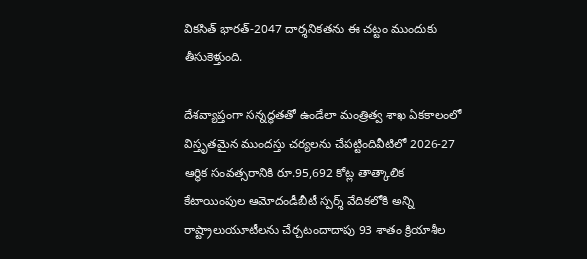వికసిత్ భారత్-2047 దార్శనికతను ఈ చట్టం ముందుకు తీసుకెళ్తుంది.

దేశవ్యాప్తంగా సన్నద్ధతతో ఉండేలా మంత్రిత్వ శాఖ ఏకకాలంలో విస్తృతమైన ముందస్తు చర్యలను చేపట్టిందివీటిలో 2026-27 ఆర్థిక సంవత్సరానికి రూ.95,692 కోట్ల తాత్కాలిక కేటాయింపుల ఆమోదండీబీటీ స్పర్శ్ వేదికలోకి అన్ని రాష్ట్రాలుయూటీలను చేర్చటందాదాపు 93 శాతం క్రియాశీల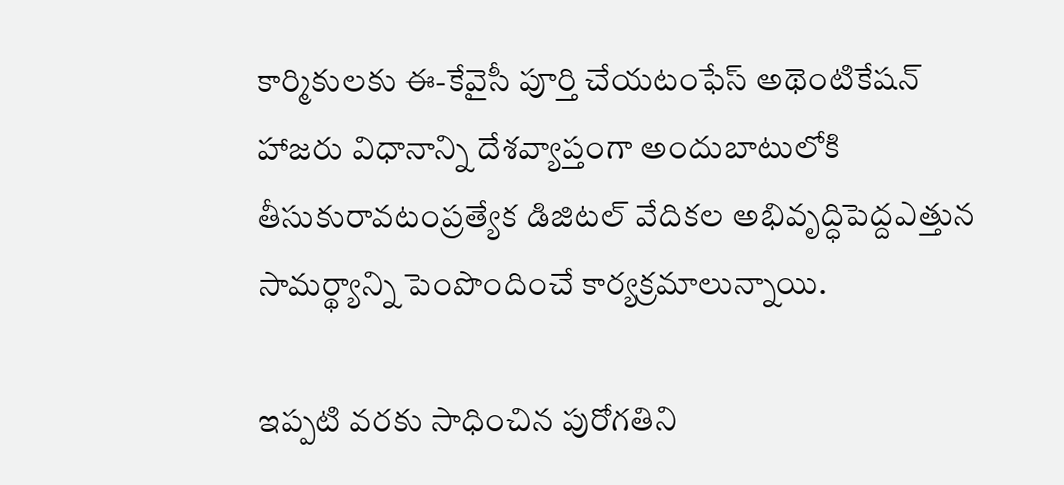కార్మికులకు ఈ-కేవైసీ పూర్తి చేయటంఫేస్ అథెంటికేషన్ హాజరు విధానాన్ని దేశవ్యాప్తంగా అందుబాటులోకి తీసుకురావటంప్రత్యేక డిజిటల్ వేదికల అభివృద్ధిపెద్దఎత్తున సామర్థ్యాన్ని పెంపొందించే కార్యక్రమాలున్నాయి.

ఇప్పటి వరకు సాధించిన పురోగతిని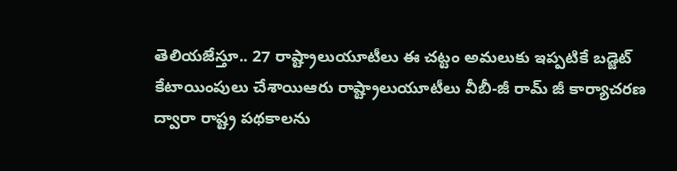తెలియజేస్తూ.. 27 రాష్ట్రాలుయూటీలు ఈ చట్టం అమలుకు ఇప్పటికే బడ్జెట్ కేటాయింపులు చేశాయిఆరు రాష్ట్రాలుయూటీలు వీబీ-జీ రామ్ జీ కార్యాచరణ ద్వారా రాష్ట్ర పథకాలను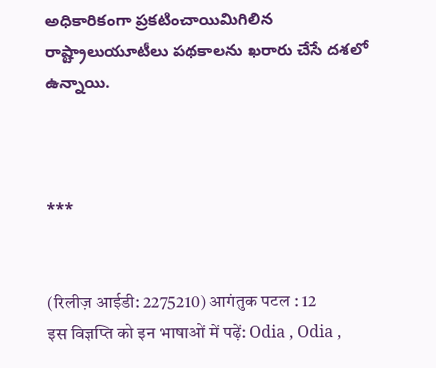అధికారికంగా ప్రకటించాయిమిగిలిన రాష్ట్రాలుయూటీలు పథకాలను ఖరారు చేసే దశలో ఉన్నాయి.



***


(रिलीज़ आईडी: 2275210) आगंतुक पटल : 12
इस विज्ञप्ति को इन भाषाओं में पढ़ें: Odia , Odia ,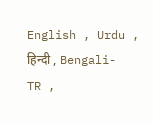English , Urdu , हिन्दी , Bengali-TR ,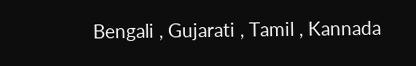Bengali , Gujarati , Tamil , Kannada